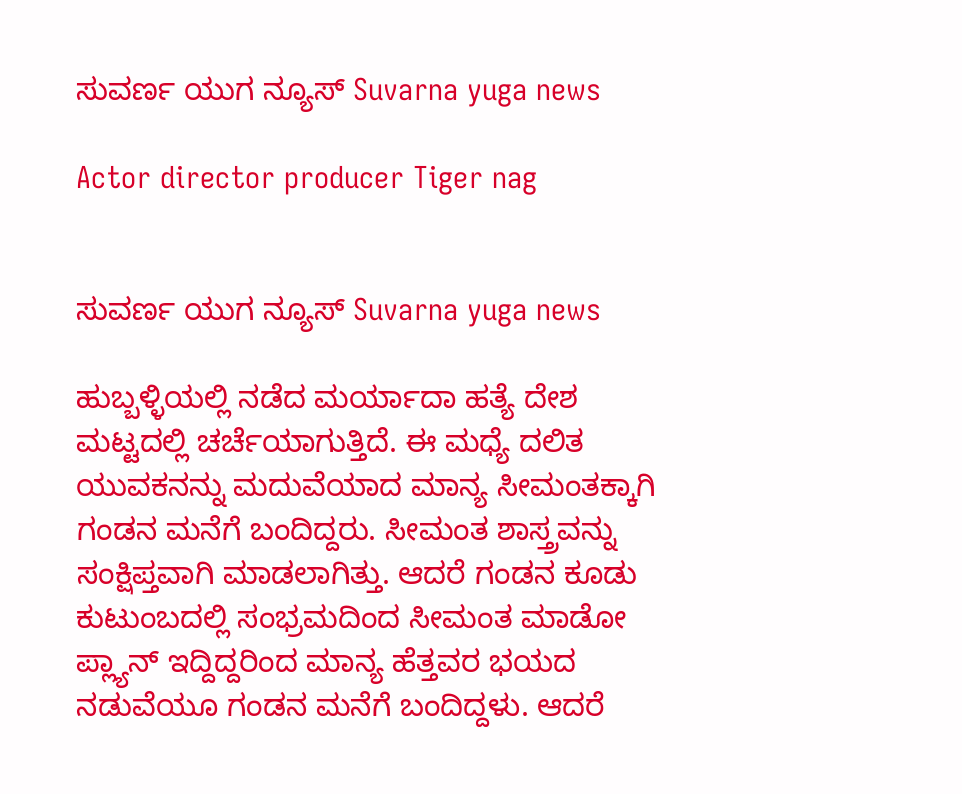ಸುವರ್ಣ ಯುಗ ನ್ಯೂಸ್ Suvarna yuga news

Actor director producer Tiger nag


ಸುವರ್ಣ ಯುಗ ನ್ಯೂಸ್ Suvarna yuga news

ಹುಬ್ಬಳ್ಳಿಯಲ್ಲಿ ನಡೆದ ಮರ್ಯಾದಾ ಹತ್ಯೆ ದೇಶ ಮಟ್ಟದಲ್ಲಿ ಚರ್ಚೆಯಾಗುತ್ತಿದೆ. ಈ ಮಧ್ಯೆ ದಲಿತ ಯುವಕನನ್ನು ಮದುವೆಯಾದ ಮಾನ್ಯ ಸೀಮಂತಕ್ಕಾಗಿ ಗಂಡನ ಮನೆಗೆ ಬಂದಿದ್ದರು. ಸೀಮಂತ ಶಾಸ್ತ್ರವನ್ನು ಸಂಕ್ಷಿಪ್ತವಾಗಿ ಮಾಡಲಾಗಿತ್ತು. ಆದರೆ ಗಂಡನ ಕೂಡು ಕುಟುಂಬದಲ್ಲಿ ಸಂಭ್ರಮದಿಂದ ಸೀಮಂತ ಮಾಡೋ ಪ್ಲ್ಯಾನ್ ಇದ್ದಿದ್ದರಿಂದ ಮಾನ್ಯ ಹೆತ್ತವರ ಭಯದ ನಡುವೆಯೂ ಗಂಡನ ಮನೆಗೆ ಬಂದಿದ್ದಳು. ಆದರೆ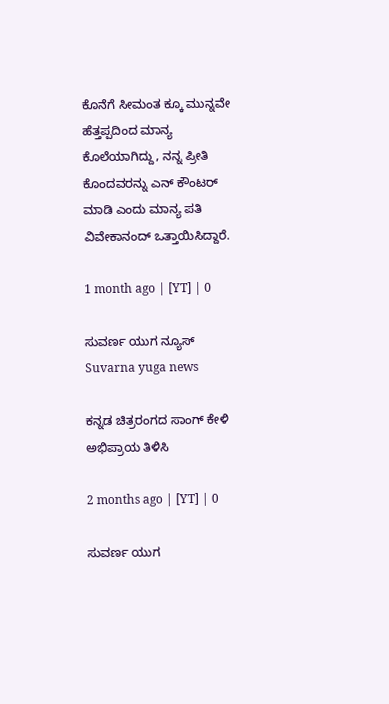ಕೊನೆಗೆ ಸೀಮಂತ ಕ್ಕೂ ಮುನ್ನವೇ ಹೆತ್ತಪ್ಪದಿಂದ ಮಾನ್ಯ ಕೊಲೆಯಾಗಿದ್ದು, ನನ್ನ ಪ್ರೀತಿ ಕೊಂದವರನ್ನು ಎನ್ ಕೌಂಟರ್ ಮಾಡಿ ಎಂದು ಮಾನ್ಯ ಪತಿ ವಿವೇಕಾನಂದ್ ಒತ್ತಾಯಿಸಿದ್ದಾರೆ.

1 month ago | [YT] | 0

ಸುವರ್ಣ ಯುಗ ನ್ಯೂಸ್ Suvarna yuga news

ಕನ್ನಡ ಚಿತ್ರರಂಗದ ಸಾಂಗ್ ಕೇಳಿ ಅಭಿಪ್ರಾಯ ತಿಳಿಸಿ

2 months ago | [YT] | 0

ಸುವರ್ಣ ಯುಗ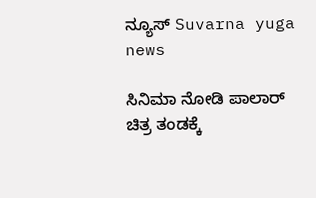ನ್ಯೂಸ್ Suvarna yuga news

ಸಿನಿಮಾ ನೋಡಿ ಪಾಲಾರ್ ಚಿತ್ರ ತಂಡಕ್ಕೆ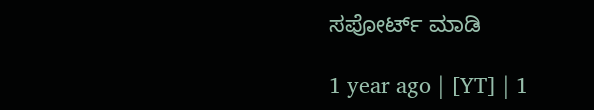ಸಪೋರ್ಟ್ ಮಾಡಿ

1 year ago | [YT] | 1